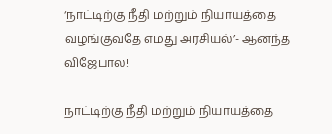‘நாட்டிற்கு நீதி மற்றும் நியாயத்தை வழங்குவதே எமது அரசியல்’- ஆனந்த விஜேபால!

நாட்டிற்கு நீதி மற்றும் நியாயத்தை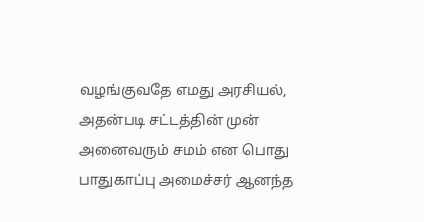வழங்குவதே எமது அரசியல், அதன்படி சட்டத்தின் முன் அனைவரும் சமம் என பொது பாதுகாப்பு அமைச்சர் ஆனந்த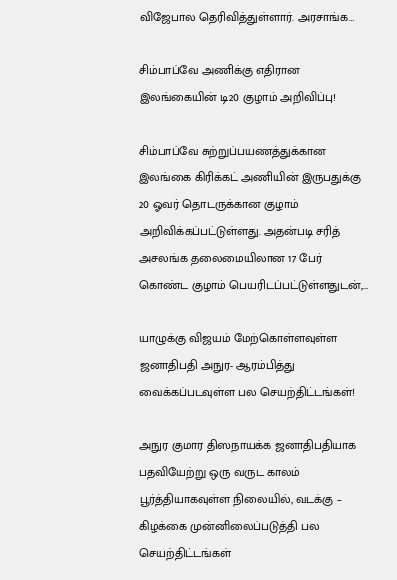விஜேபால தெரிவித்துள்ளார். அரசாங்க…

சிம்பாப்வே அணிக்கு எதிரான இலங்கையின் டி20 குழாம் அறிவிப்பு!

சிம்பாப்வே சுற்றுப்பயணத்துக்கான இலங்கை கிரிக்கட் அணியின் இருபதுக்கு 20 ஓவர் தொடருக்கான குழாம் அறிவிக்கப்பட்டுள்ளது. அதன்படி சரித் அசலங்க தலைமையிலான 17 பேர் கொண்ட குழாம் பெயரிடப்பட்டுள்ளதுடன்,…

யாழுக்கு விஜயம் மேற்கொள்ளவுள்ள ஜனாதிபதி அநுர- ஆரம்பித்து வைக்கப்படவுள்ள பல செயற்திட்டங்கள்!

அநுர குமார திஸநாயக்க ஜனாதிபதியாக பதவியேற்று ஒரு வருட காலம் பூர்த்தியாகவுள்ள நிலையில், வடக்கு – கிழக்கை முன்னிலைப்படுத்தி பல செயற்திட்டங்கள்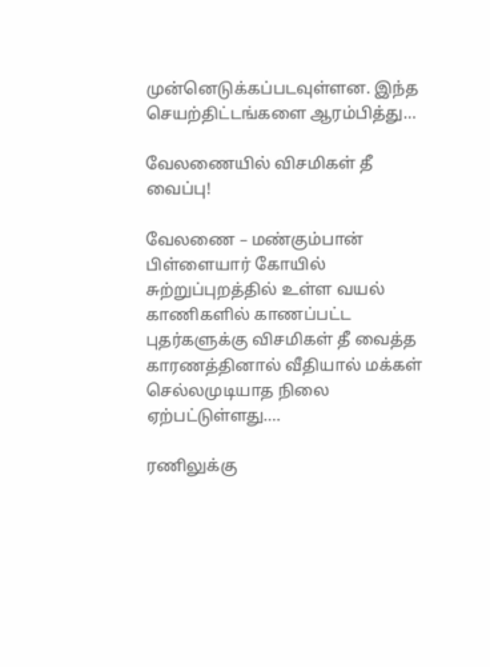முன்னெடுக்கப்படவுள்ளன. இந்த செயற்திட்டங்களை ஆரம்பித்து…

வேலணையில் விசமிகள் தீ வைப்பு!

வேலணை – மண்கும்பான் பிள்ளையார் கோயில் சுற்றுப்புறத்தில் உள்ள வயல் காணிகளில் காணப்பட்ட புதர்களுக்கு விசமிகள் தீ வைத்த காரணத்தினால் வீதியால் மக்கள் செல்லமுடியாத நிலை ஏற்பட்டுள்ளது….

ரணிலுக்கு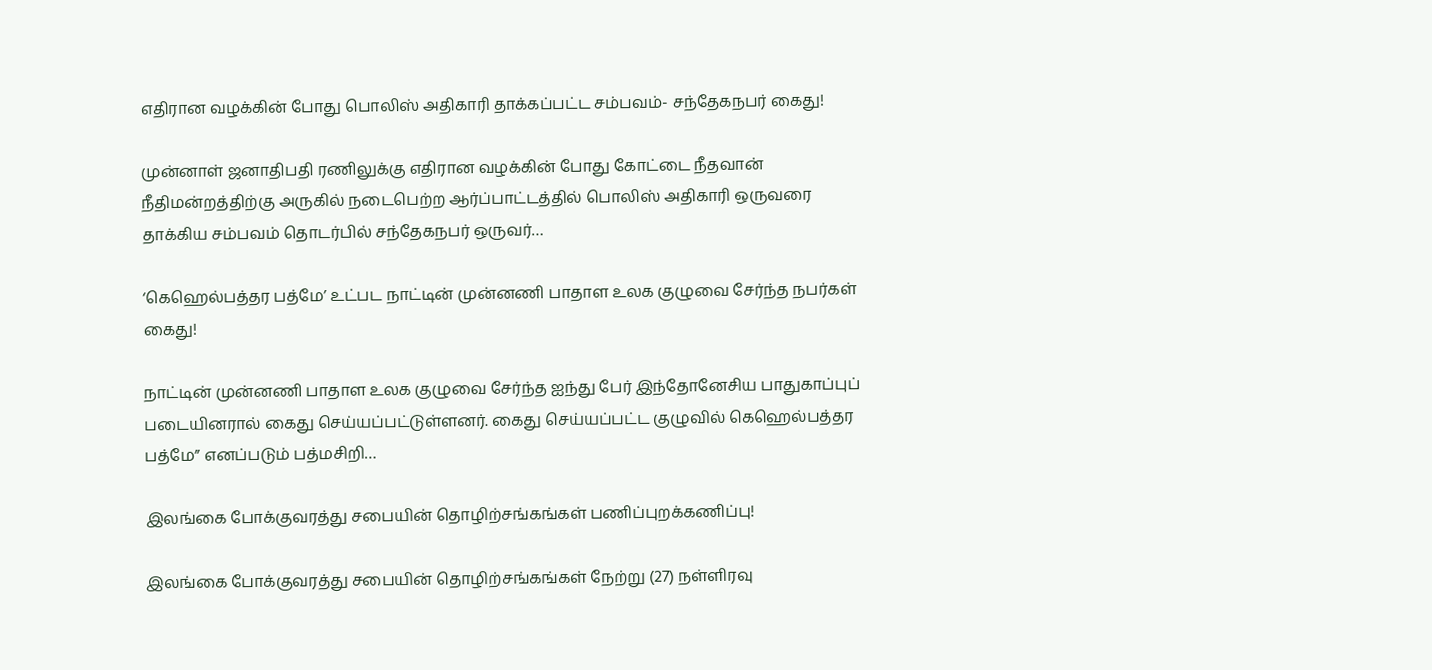எதிரான வழக்கின் போது பொலிஸ் அதிகாரி தாக்கப்பட்ட சம்பவம்- சந்தேகநபர் கைது!

முன்னாள் ஜனாதிபதி ரணிலுக்கு எதிரான வழக்கின் போது கோட்டை நீதவான் நீதிமன்றத்திற்கு அருகில் நடைபெற்ற ஆர்ப்பாட்டத்தில் பொலிஸ் அதிகாரி ஒருவரை தாக்கிய சம்பவம் தொடர்பில் சந்தேகநபர் ஒருவர்…

‘கெஹெல்பத்தர பத்மே’ உட்பட நாட்டின் முன்னணி பாதாள உலக குழுவை சேர்ந்த நபர்கள் கைது!

நாட்டின் முன்னணி பாதாள உலக குழுவை சேர்ந்த ஐந்து பேர் இந்தோனேசிய பாதுகாப்புப் படையினரால் கைது செய்யப்பட்டுள்ளனர். கைது செய்யப்பட்ட குழுவில் கெஹெல்பத்தர பத்மே” எனப்படும் பத்மசிறி…

இலங்கை போக்குவரத்து சபையின் தொழிற்சங்கங்கள் பணிப்புறக்கணிப்பு!

இலங்கை போக்குவரத்து சபையின் தொழிற்சங்கங்கள் நேற்று (27) நள்ளிரவு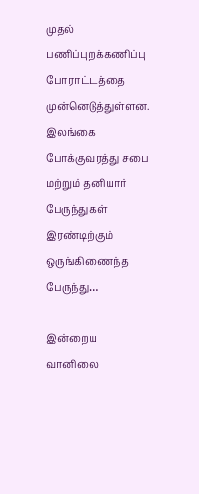முதல் பணிப்புறக்கணிப்பு போராட்டத்தை முன்னெடுத்துள்ளன. இலங்கை போக்குவரத்து சபை மற்றும் தனியார் பேருந்துகள் இரண்டிற்கும் ஒருங்கிணைந்த பேருந்து…

இன்றைய வானிலை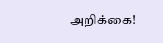அறிக்கை!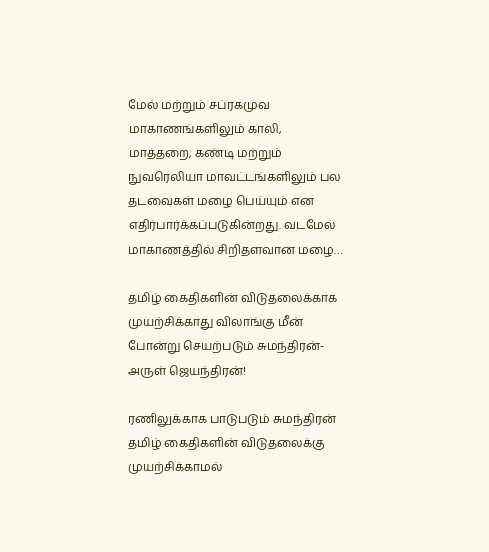மேல் மற்றும் சப்ரகமுவ மாகாணங்களிலும் காலி, மாத்தறை, கண்டி மற்றும் நுவரெலியா மாவட்டங்களிலும் பல தடவைகள் மழை பெய்யும் என எதிர்பார்க்கப்படுகின்றது. வடமேல் மாகாணத்தில் சிறிதளவான மழை…

தமிழ் கைதிகளின் விடுதலைக்காக முயற்சிக்காது விலாங்கு மீன் போன்று செயற்படும் சுமந்திரன்- அருள் ஜெயந்திரன்!

ரணிலுக்காக பாடுபடும் சுமந்திரன் தமிழ் கைதிகளின் விடுதலைக்கு முயற்சிக்காமல்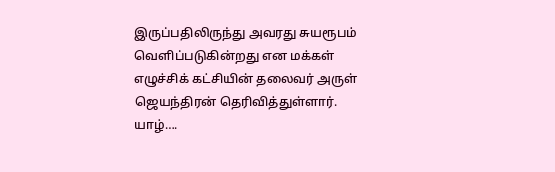இருப்பதிலிருந்து அவரது சுயரூபம் வெளிப்படுகின்றது என மக்கள் எழுச்சிக் கட்சியின் தலைவர் அருள் ஜெயந்திரன் தெரிவித்துள்ளார். யாழ்….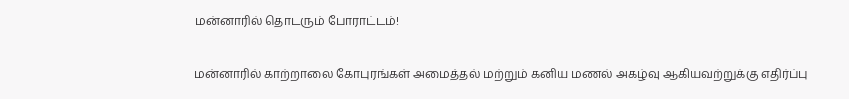மன்னாரில் தொடரும் போராட்டம்!

மன்னாரில் காற்றாலை கோபுரங்கள் அமைத்தல் மற்றும் கனிய மணல் அகழ்வு ஆகியவற்றுக்கு எதிர்ப்பு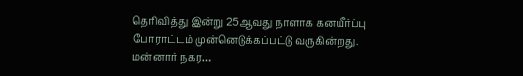தெரிவித்து இன்று 25ஆவது நாளாக கனயீர்ப்பு போராட்டம் முன்னெடுக்கப்பட்டு வருகின்றது. மன்னார் நகர…